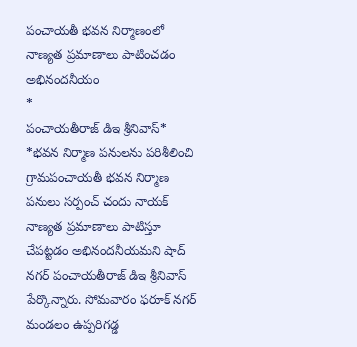పంచాయతీ భవన నిర్మాణంలో నాణ్యత ప్రమాణాలు పాటించడం అభినందనీయం
*
పంచాయతీరాజ్ డిఇ శ్రీనివాస్*
*భవన నిర్మాణ పనులను పరిశీలించి
గ్రామపంచాయతీ భవన నిర్మాణ పనులు సర్పంచ్ చందు నాయక్ నాణ్యత ప్రమాణాలు పాటిస్తూ చేపట్టడం అభినందనీయమని షాద్ నగర్ పంచాయతీరాజ్ డిఇ శ్రీనివాస్ పేర్కొన్నారు. సోమవారం ఫరూక్ నగర్ మండలం ఉప్పరిగడ్డ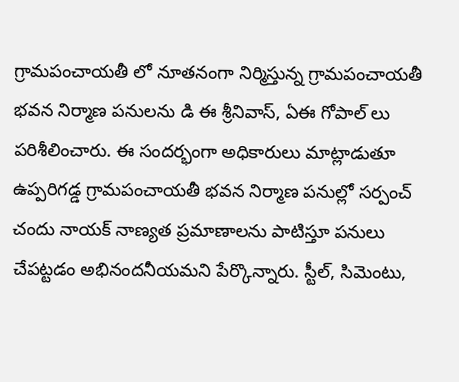గ్రామపంచాయతీ లో నూతనంగా నిర్మిస్తున్న గ్రామపంచాయతీ భవన నిర్మాణ పనులను డి ఈ శ్రీనివాస్, ఏఈ గోపాల్ లు పరిశీలించారు. ఈ సందర్భంగా అధికారులు మాట్లాడుతూ ఉప్పరిగడ్డ గ్రామపంచాయతీ భవన నిర్మాణ పనుల్లో సర్పంచ్ చందు నాయక్ నాణ్యత ప్రమాణాలను పాటిస్తూ పనులు చేపట్టడం అభినందనీయమని పేర్కొన్నారు. స్టీల్, సిమెంటు,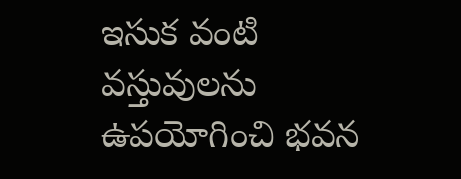ఇసుక వంటి వస్తువులను ఉపయోగించి భవన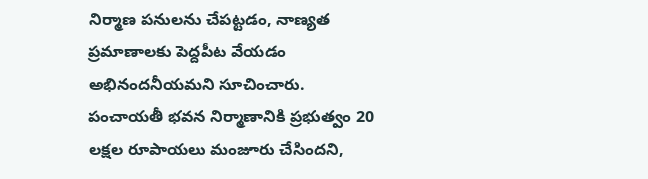నిర్మాణ పనులను చేపట్టడం, నాణ్యత ప్రమాణాలకు పెద్దపీట వేయడం అభినందనీయమని సూచించారు. పంచాయతీ భవన నిర్మాణానికి ప్రభుత్వం 20 లక్షల రూపాయలు మంజూరు చేసిందని,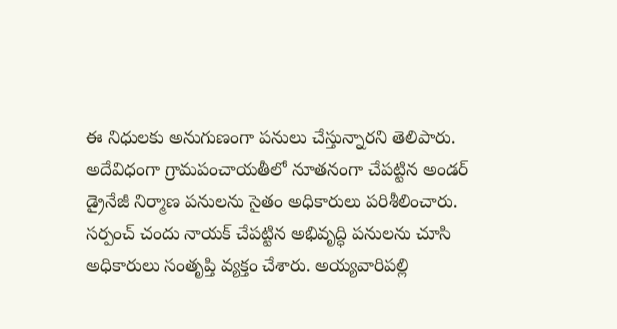ఈ నిధులకు అనుగుణంగా పనులు చేస్తున్నారని తెలిపారు. అదేవిధంగా గ్రామపంచాయతీలో నూతనంగా చేపట్టిన అండర్ డ్రైనేజీ నిర్మాణ పనులను సైతం అధికారులు పరిశీలించారు. సర్పంచ్ చందు నాయక్ చేపట్టిన అభివృద్ధి పనులను చూసి అధికారులు సంతృప్తి వ్యక్తం చేశారు. అయ్యవారిపల్లి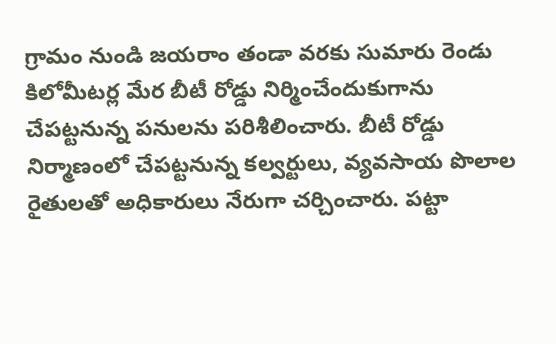గ్రామం నుండి జయరాం తండా వరకు సుమారు రెండు కిలోమీటర్ల మేర బీటీ రోడ్డు నిర్మించేందుకుగాను చేపట్టనున్న పనులను పరిశీలించారు. బీటీ రోడ్డు నిర్మాణంలో చేపట్టనున్న కల్వర్టులు, వ్యవసాయ పొలాల రైతులతో అధికారులు నేరుగా చర్చించారు. పట్టా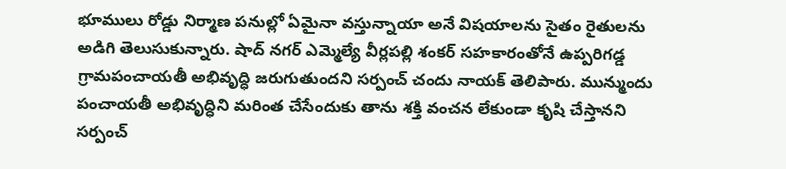భూములు రోడ్డు నిర్మాణ పనుల్లో ఏమైనా వస్తున్నాయా అనే విషయాలను సైతం రైతులను అడిగి తెలుసుకున్నారు. షాద్ నగర్ ఎమ్మెల్యే వీర్లపల్లి శంకర్ సహకారంతోనే ఉప్పరిగడ్డ గ్రామపంచాయతీ అభివృద్ధి జరుగుతుందని సర్పంచ్ చందు నాయక్ తెలిపారు. మున్ముందు పంచాయతీ అభివృద్ధిని మరింత చేసేందుకు తాను శక్తి వంచన లేకుండా కృషి చేస్తానని సర్పంచ్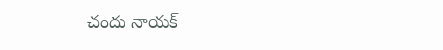చందు నాయక్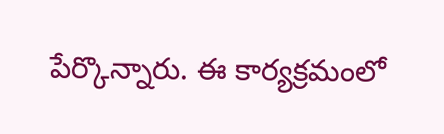పేర్కొన్నారు. ఈ కార్యక్రమంలో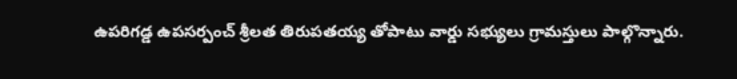ఉపరిగడ్డ ఉపసర్పంచ్ శ్రీలత తిరుపతయ్య తోపాటు వార్డు సభ్యులు గ్రామస్తులు పాల్గొన్నారు.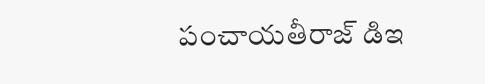పంచాయతీరాజ్ డిఇ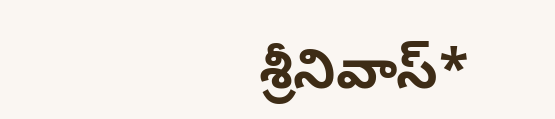శ్రీనివాస్*